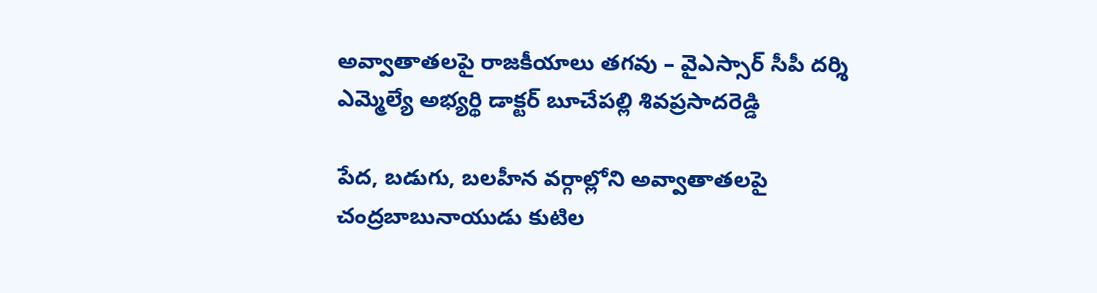అవ్వాతాతలపై రాజకీయాలు తగవు – వైఎస్సార్ సీపీ దర్శి ఎమ్మెల్యే అభ్యర్థి డాక్టర్ బూచేపల్లి శివప్రసాదరెడ్డి

పేద, బడుగు, బలహీన వర్గాల్లోని అవ్వాతాతలపై చంద్రబాబునాయుడు కుటిల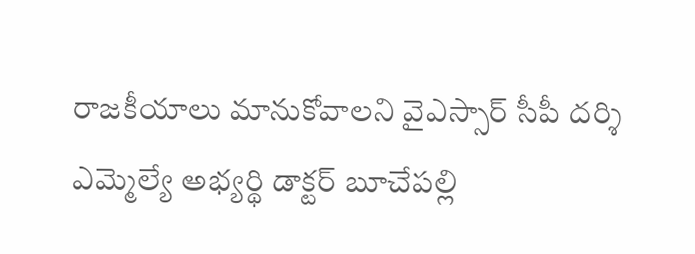రాజకీయాలు మానుకోవాలని వైఎస్సార్ సీపీ దర్శి ఎమ్మెల్యే అభ్యర్థి డాక్టర్ బూచేపల్లి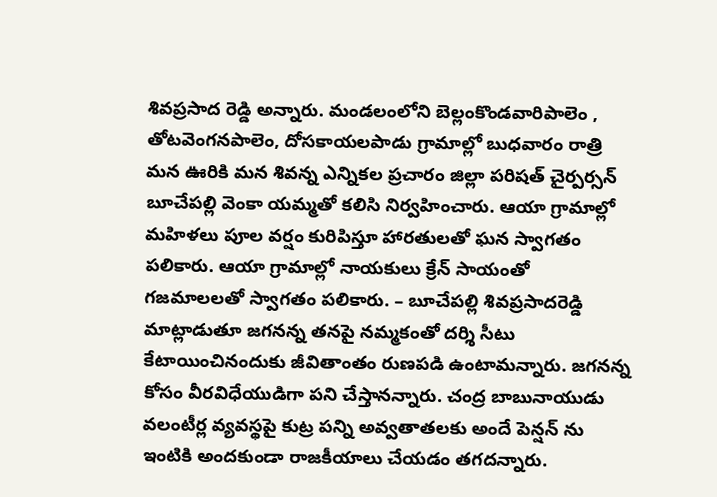శివప్రసాద రెడ్డి అన్నారు. మండలంలోని బెల్లంకొండవారిపాలెం , తోటవెంగనపాలెం, దోసకాయలపాడు గ్రామాల్లో బుధవారం రాత్రి మన ఊరికి మన శివన్న ఎన్నికల ప్రచారం జిల్లా పరిషత్ చైర్పర్సన్ బూచేపల్లి వెంకా యమ్మతో కలిసి నిర్వహించారు. ఆయా గ్రామాల్లో మహిళలు పూల వర్షం కురిపిస్తూ హారతులతో ఘన స్వాగతం పలికారు. ఆయా గ్రామాల్లో నాయకులు క్రేన్ సాయంతో గజమాలలతో స్వాగతం పలికారు. – బూచేపల్లి శివప్రసాదరెడ్డి మాట్లాడుతూ జగనన్న తనపై నమ్మకంతో దర్శి సీటు కేటాయించినందుకు జీవితాంతం రుణపడి ఉంటామన్నారు. జగనన్న కోసం వీరవిధేయుడిగా పని చేస్తానన్నారు. చంద్ర బాబునాయుడు వలంటీర్ల వ్యవస్థపై కుట్ర పన్ని అవ్వతాతలకు అందే పెన్షన్ ను ఇంటికి అందకుండా రాజకీయాలు చేయడం తగదన్నారు.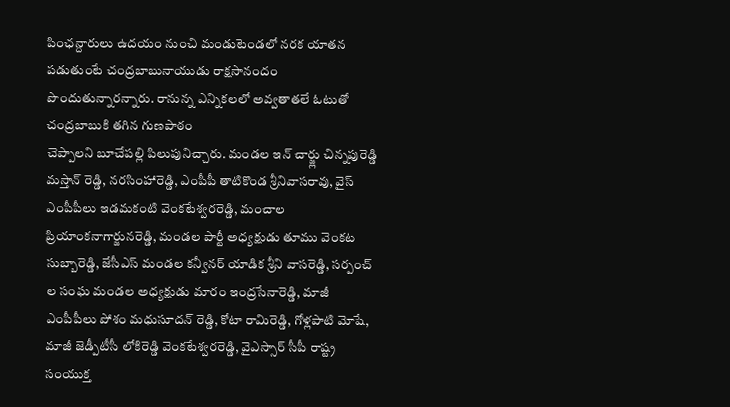పింఛన్దారులు ఉదయం నుంచి మండుటెండలో నరక యాతన పడుతుంటే చంద్రబాబునాయుడు రాక్షసానందం పొందుతున్నారన్నారు. రానున్న ఎన్నికలలో అవ్వతాతలే ఓటుతో చంద్రబాబుకి తగిన గుణపాఠం
చెప్పాలని బూచేపల్లి పిలుపునిచ్చారు. మండల ఇన్ చార్జ్లు చిన్నపురెడ్డి మస్తాన్ రెడ్డి, నరసింహారెడ్డి, ఎంపీపీ తాటికొండ శ్రీనివాసరావు, వైస్ ఎంపీపీలు ఇడమకంటి వెంకటేశ్వరరెడ్డి, మంచాల ప్రియాంకనాగార్జునరెడ్డి, మండల పార్టీ అధ్యక్షుడు తూము వెంకట సుబ్బారెడ్డి, జేసీఎస్ మండల కన్వీనర్ యాడిక శ్రీని వాసరెడ్డి, సర్పంచ్ ల సంఘ మండల అధ్యక్షుడు మారం ఇంద్రసేనారెడ్డి, మాజీ ఎంపీపీలు పోశం మధుసూదన్ రెడ్డి, కోటా రామిరెడ్డి, గోళ్లపాటి మోషే, మాజీ జెడ్పీటీసీ లోకిరెడ్డి వెంకటేశ్వరరెడ్డి, వైఎస్సార్ సీపీ రాష్ట్ర సంయుక్త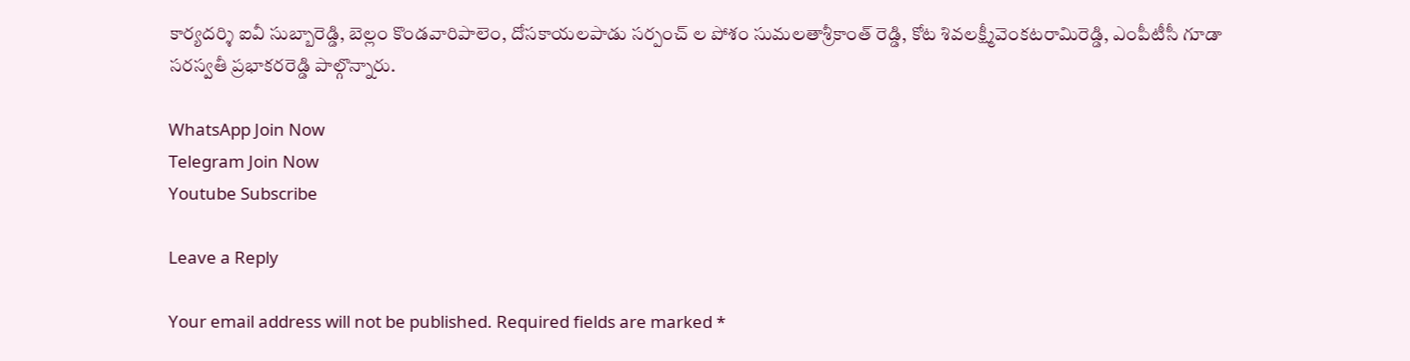కార్యదర్శి ఐవీ సుబ్బారెడ్డి, బెల్లం కొండవారిపాలెం, దోసకాయలపాడు సర్పంచ్ ల పోశం సుమలతాశ్రీకాంత్ రెడ్డి, కోట శివలక్ష్మీవెంకటరామిరెడ్డి, ఎంపీటీసీ గూడా సరస్వతీ ప్రభాకరరెడ్డి పాల్గొన్నారు.

WhatsApp Join Now
Telegram Join Now
Youtube Subscribe

Leave a Reply

Your email address will not be published. Required fields are marked *